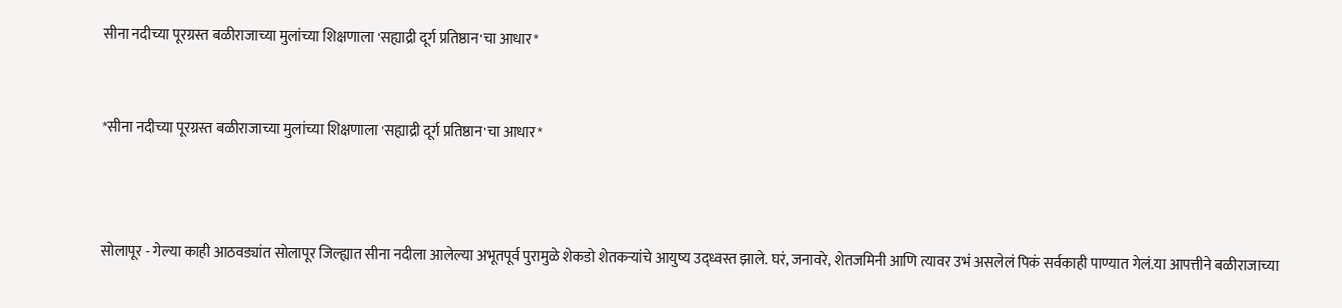सीना नदीच्या पूरग्रस्त बळीराजाच्या मुलांच्या शिक्षणाला 'सह्याद्री दूर्ग प्रतिष्ठान'चा आधार*


*सीना नदीच्या पूरग्रस्त बळीराजाच्या मुलांच्या शिक्षणाला 'सह्याद्री दूर्ग प्रतिष्ठान'चा आधार*



सोलापूर - गेल्या काही आठवड्यांत सोलापूर जिल्ह्यात सीना नदीला आलेल्या अभूतपूर्व पुरामुळे शेकडो शेतकऱ्यांचे आयुष्य उद्ध्वस्त झाले. घरं, जनावरे, शेतजमिनी आणि त्यावर उभं असलेलं पिकं सर्वकाही पाण्यात गेलं.या आपत्तीने बळीराजाच्या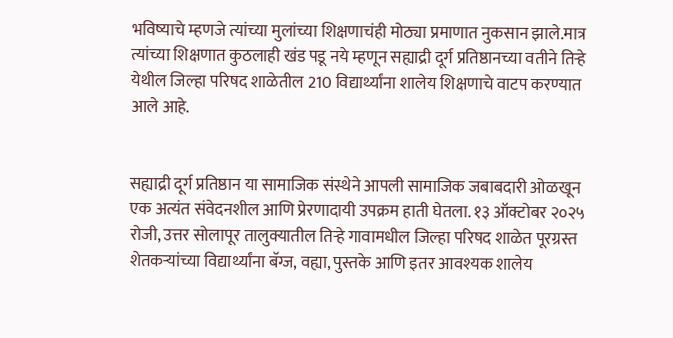भविष्याचे म्हणजे त्यांच्या मुलांच्या शिक्षणाचंही मोठ्या प्रमाणात नुकसान झाले.मात्र त्यांच्या शिक्षणात कुठलाही खंड पडू नये म्हणून सह्याद्री दूर्ग प्रतिष्ठानच्या वतीने तिऱ्हे येथील जिल्हा परिषद शाळेतील 210 विद्यार्थ्यांना शालेय शिक्षणाचे वाटप करण्यात आले आहे.


सह्याद्री दूर्ग प्रतिष्ठान या सामाजिक संस्थेने आपली सामाजिक जबाबदारी ओळखून एक अत्यंत संवेदनशील आणि प्रेरणादायी उपक्रम हाती घेतला. १३ ऑक्टोबर २०२५ रोजी, उत्तर सोलापूर तालुक्यातील तिऱ्हे गावामधील जिल्हा परिषद शाळेत पूरग्रस्त शेतकऱ्यांच्या विद्यार्थ्यांना बॅग्ज, वह्या, पुस्तके आणि इतर आवश्यक शालेय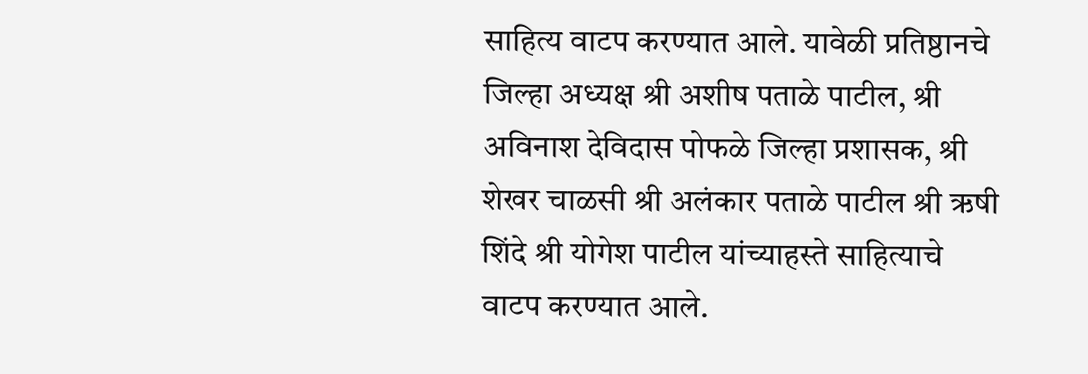साहित्य वाटप करण्यात आले. यावेळी प्रतिष्ठानचे जिल्हा अध्यक्ष श्री अशीष पताळे पाटील, श्री अविनाश देविदास पोफळे जिल्हा प्रशासक, श्री शेखर चाळसी श्री अलंकार पताळे पाटील श्री ऋषी शिंदे श्री योगेश पाटील यांच्याहस्ते साहित्याचे वाटप करण्यात आले.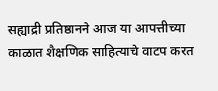सह्याद्री प्रतिष्ठानने आज या आपत्तीच्या काळात शैक्षणिक साहित्याचे वाटप करत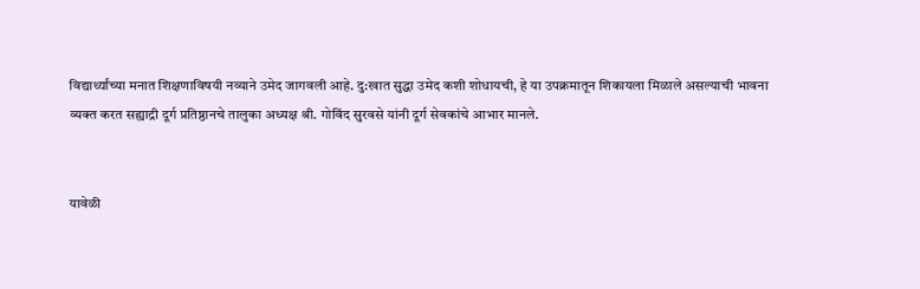विद्यार्थ्यांच्या मनात शिक्षणाविषयी नव्याने उमेद जागवली आहे. दु:खात सुद्धा उमेद कशी शोधायची, हे या उपक्रमातून शिकायला मिळाले असल्याची भावना व्यक्त करत सह्याद्री दूर्ग प्रतिष्ठानचे तालुका अध्यक्ष श्री. गोविंद सुरवसे यांनी दूर्ग सेवकांचे आभार मानले.


यावेळी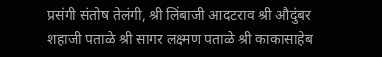प्रसंगी संतोष तेलंगी, श्री लिंबाजी आदटराव श्री औदुंबर शहाजी पताळे श्री सागर लक्ष्मण पताळे श्री काकासाहेब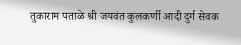तुकाराम पताळे श्री जयवंत कुलकर्णी आदी दुर्ग सेवक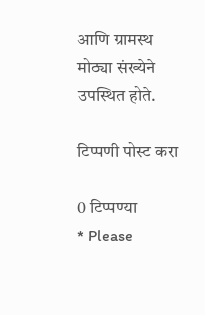आणि ग्रामस्थ मोठ्या संख्येने उपस्थित होते.

टिप्पणी पोस्ट करा

0 टिप्पण्या
* Please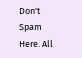Don't Spam Here. All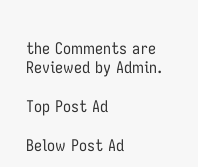the Comments are Reviewed by Admin.

Top Post Ad

Below Post Ad